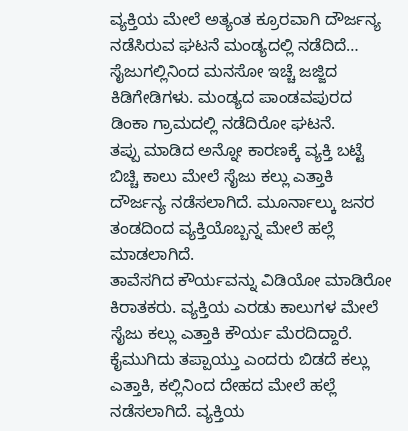ವ್ಯಕ್ತಿಯ ಮೇಲೆ ಅತ್ಯಂತ ಕ್ರೂರವಾಗಿ ದೌರ್ಜನ್ಯ ನಡೆಸಿರುವ ಘಟನೆ ಮಂಡ್ಯದಲ್ಲಿ ನಡೆದಿದೆ… ಸೈಜುಗಲ್ಲಿನಿಂದ ಮನಸೋ ಇಚ್ಚೆ ಜಜ್ಜಿದ ಕಿಡಿಗೇಡಿಗಳು. ಮಂಡ್ಯದ ಪಾಂಡವಪುರದ ಡಿಂಕಾ ಗ್ರಾಮದಲ್ಲಿ ನಡೆದಿರೋ ಘಟನೆ.
ತಪ್ಪು ಮಾಡಿದ ಅನ್ನೋ ಕಾರಣಕ್ಕೆ ವ್ಯಕ್ತಿ ಬಟ್ಟೆ ಬಿಚ್ಚಿ ಕಾಲು ಮೇಲೆ ಸೈಜು ಕಲ್ಲು ಎತ್ತಾಕಿ ದೌರ್ಜನ್ಯ ನಡೆಸಲಾಗಿದೆ. ಮೂರ್ನಾಲ್ಕು ಜನರ ತಂಡದಿಂದ ವ್ಯಕ್ತಿಯೊಬ್ಬನ್ನ ಮೇಲೆ ಹಲ್ಲೆ ಮಾಡಲಾಗಿದೆ.
ತಾವೆಸಗಿದ ಕೌರ್ಯವನ್ನು ವಿಡಿಯೋ ಮಾಡಿರೋ ಕಿರಾತಕರು. ವ್ಯಕ್ತಿಯ ಎರಡು ಕಾಲುಗಳ ಮೇಲೆ ಸೈಜು ಕಲ್ಲು ಎತ್ತಾಕಿ ಕೌರ್ಯ ಮೆರದಿದ್ದಾರೆ.
ಕೈಮುಗಿದು ತಪ್ಪಾಯ್ತು ಎಂದರು ಬಿಡದೆ ಕಲ್ಲು ಎತ್ತಾಕಿ, ಕಲ್ಲಿನಿಂದ ದೇಹದ ಮೇಲೆ ಹಲ್ಲೆ ನಡೆಸಲಾಗಿದೆ. ವ್ಯಕ್ತಿಯ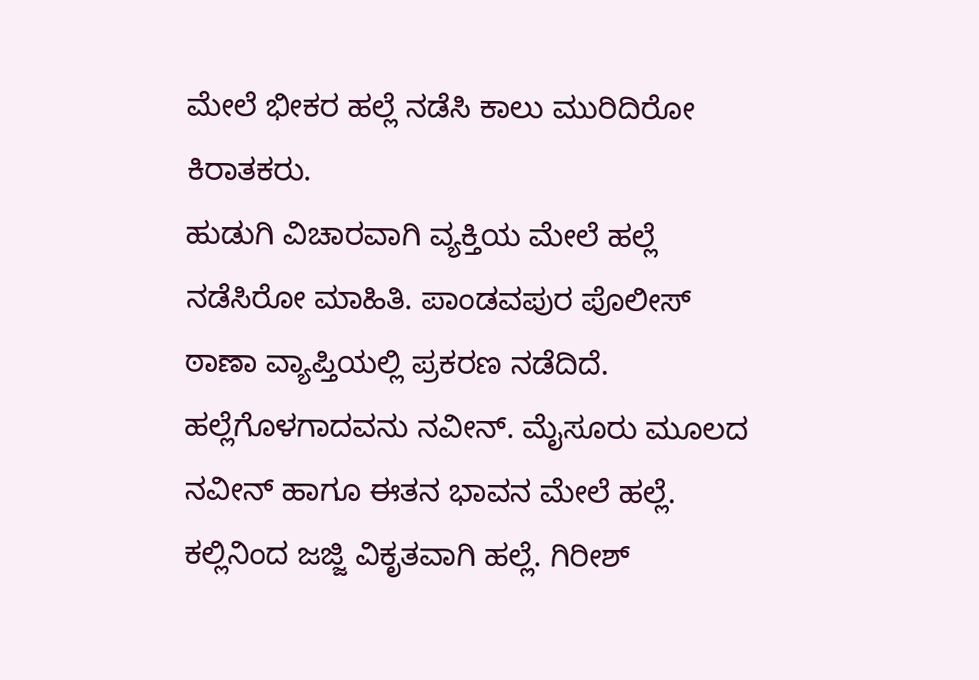ಮೇಲೆ ಭೀಕರ ಹಲ್ಲೆ ನಡೆಸಿ ಕಾಲು ಮುರಿದಿರೋ ಕಿರಾತಕರು.
ಹುಡುಗಿ ವಿಚಾರವಾಗಿ ವ್ಯಕ್ತಿಯ ಮೇಲೆ ಹಲ್ಲೆ ನಡೆಸಿರೋ ಮಾಹಿತಿ. ಪಾಂಡವಪುರ ಪೊಲೀಸ್ ಠಾಣಾ ವ್ಯಾಪ್ತಿಯಲ್ಲಿ ಪ್ರಕರಣ ನಡೆದಿದೆ.
ಹಲ್ಲೆಗೊಳಗಾದವನು ನವೀನ್. ಮೈಸೂರು ಮೂಲದ ನವೀನ್ ಹಾಗೂ ಈತನ ಭಾವನ ಮೇಲೆ ಹಲ್ಲೆ. ಕಲ್ಲಿನಿಂದ ಜಜ್ಜಿ ವಿಕೃತವಾಗಿ ಹಲ್ಲೆ. ಗಿರೀಶ್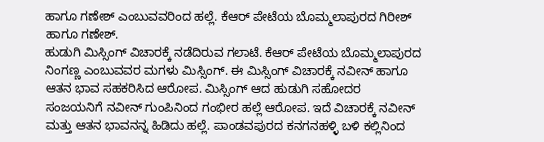ಹಾಗೂ ಗಣೇಶ್ ಎಂಬುವವರಿಂದ ಹಲ್ಲೆ. ಕೆಆರ್ ಪೇಟೆಯ ಬೊಮ್ಮಲಾಪುರದ ಗಿರೀಶ್ ಹಾಗೂ ಗಣೇಶ್.
ಹುಡುಗಿ ಮಿಸ್ಸಿಂಗ್ ವಿಚಾರಕ್ಕೆ ನಡೆದಿರುವ ಗಲಾಟೆ. ಕೆಆರ್ ಪೇಟೆಯ ಬೊಮ್ಮಲಾಪುರದ ನಿಂಗಣ್ಣ ಎಂಬುವವರ ಮಗಳು ಮಿಸ್ಸಿಂಗ್. ಈ ಮಿಸ್ಸಿಂಗ್ ವಿಚಾರಕ್ಕೆ ನವೀನ್ ಹಾಗೂ ಆತನ ಭಾವ ಸಹಕರಿಸಿದ ಆರೋಪ. ಮಿಸ್ಸಿಂಗ್ ಆದ ಹುಡುಗಿ ಸಹೋದರ ಸಂಜಯನಿಗೆ ನವೀನ್ ಗುಂಪಿನಿಂದ ಗಂಭೀರ ಹಲ್ಲೆ ಆರೋಪ. ಇದೆ ವಿಚಾರಕ್ಕೆ ನವೀನ್ ಮತ್ತು ಆತನ ಭಾವನನ್ನ ಹಿಡಿದು ಹಲ್ಲೆ. ಪಾಂಡವಪುರದ ಕನಗನಹಳ್ಳಿ ಬಳಿ ಕಲ್ಲಿನಿಂದ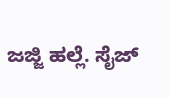ಜಜ್ಜಿ ಹಲ್ಲೆ. ಸೈಜ್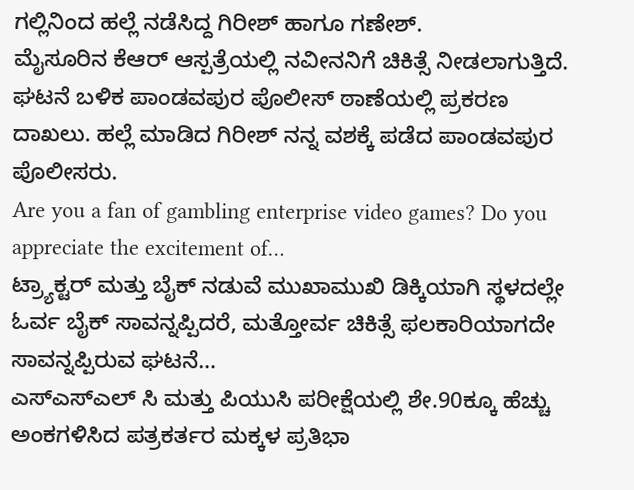ಗಲ್ಲಿನಿಂದ ಹಲ್ಲೆ ನಡೆಸಿದ್ದ ಗಿರೀಶ್ ಹಾಗೂ ಗಣೇಶ್.
ಮೈಸೂರಿನ ಕೆಆರ್ ಆಸ್ಪತ್ರೆಯಲ್ಲಿ ನವೀನನಿಗೆ ಚಿಕಿತ್ಸೆ ನೀಡಲಾಗುತ್ತಿದೆ.
ಘಟನೆ ಬಳಿಕ ಪಾಂಡವಪುರ ಪೊಲೀಸ್ ಠಾಣೆಯಲ್ಲಿ ಪ್ರಕರಣ ದಾಖಲು. ಹಲ್ಲೆ ಮಾಡಿದ ಗಿರೀಶ್ ನನ್ನ ವಶಕ್ಕೆ ಪಡೆದ ಪಾಂಡವಪುರ ಪೊಲೀಸರು.
Are you a fan of gambling enterprise video games? Do you appreciate the excitement of…
ಟ್ರ್ಯಾಕ್ಟರ್ ಮತ್ತು ಬೈಕ್ ನಡುವೆ ಮುಖಾಮುಖಿ ಡಿಕ್ಕಿಯಾಗಿ ಸ್ಥಳದಲ್ಲೇ ಓರ್ವ ಬೈಕ್ ಸಾವನ್ನಪ್ಪಿದರೆ, ಮತ್ತೋರ್ವ ಚಿಕಿತ್ಸೆ ಫಲಕಾರಿಯಾಗದೇ ಸಾವನ್ನಪ್ಪಿರುವ ಘಟನೆ…
ಎಸ್ಎಸ್ಎಲ್ ಸಿ ಮತ್ತು ಪಿಯುಸಿ ಪರೀಕ್ಷೆಯಲ್ಲಿ ಶೇ.90ಕ್ಕೂ ಹೆಚ್ಚು ಅಂಕಗಳಿಸಿದ ಪತ್ರಕರ್ತರ ಮಕ್ಕಳ ಪ್ರತಿಭಾ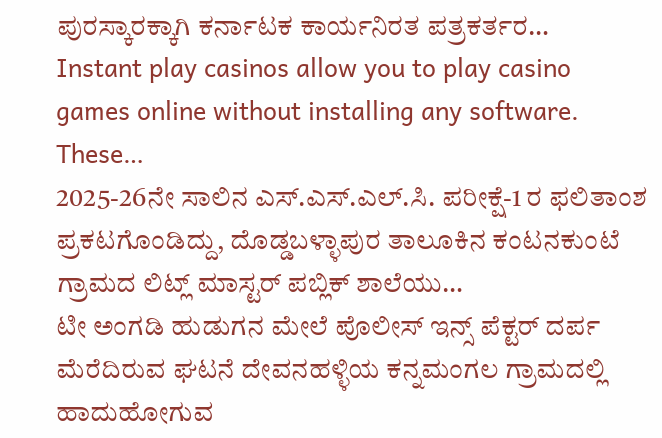ಪುರಸ್ಕಾರಕ್ಕಾಗಿ ಕರ್ನಾಟಕ ಕಾರ್ಯನಿರತ ಪತ್ರಕರ್ತರ…
Instant play casinos allow you to play casino games online without installing any software. These…
2025-26ನೇ ಸಾಲಿನ ಎಸ್.ಎಸ್.ಎಲ್.ಸಿ. ಪರೀಕ್ಷೆ-1 ರ ಫಲಿತಾಂಶ ಪ್ರಕಟಗೊಂಡಿದ್ದು, ದೊಡ್ಡಬಳ್ಳಾಪುರ ತಾಲೂಕಿನ ಕಂಟನಕುಂಟೆ ಗ್ರಾಮದ ಲಿಟ್ಲ್ ಮಾಸ್ಟರ್ ಪಬ್ಲಿಕ್ ಶಾಲೆಯು…
ಟೀ ಅಂಗಡಿ ಹುಡುಗನ ಮೇಲೆ ಪೊಲೀಸ್ ಇನ್ಸ್ ಪೆಕ್ಟರ್ ದರ್ಪ ಮೆರೆದಿರುವ ಘಟನೆ ದೇವನಹಳ್ಳಿಯ ಕನ್ನಮಂಗಲ ಗ್ರಾಮದಲ್ಲಿ ಹಾದುಹೋಗುವ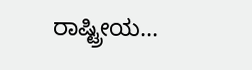ರಾಷ್ಟ್ರೀಯ…